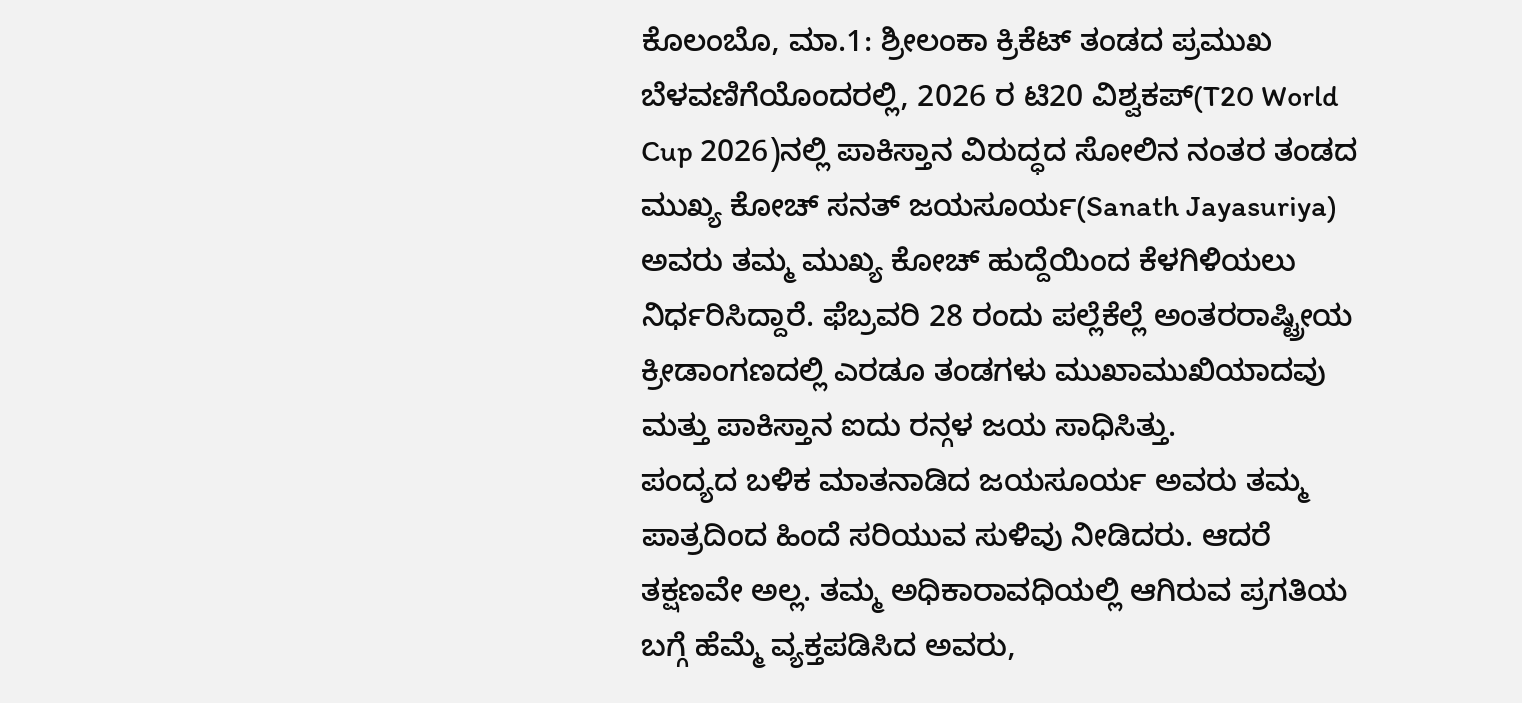ಕೊಲಂಬೊ, ಮಾ.1: ಶ್ರೀಲಂಕಾ ಕ್ರಿಕೆಟ್ ತಂಡದ ಪ್ರಮುಖ ಬೆಳವಣಿಗೆಯೊಂದರಲ್ಲಿ, 2026 ರ ಟಿ20 ವಿಶ್ವಕಪ್(T20 World Cup 2026)ನಲ್ಲಿ ಪಾಕಿಸ್ತಾನ ವಿರುದ್ಧದ ಸೋಲಿನ ನಂತರ ತಂಡದ ಮುಖ್ಯ ಕೋಚ್ ಸನತ್ ಜಯಸೂರ್ಯ(Sanath Jayasuriya) ಅವರು ತಮ್ಮ ಮುಖ್ಯ ಕೋಚ್ ಹುದ್ದೆಯಿಂದ ಕೆಳಗಿಳಿಯಲು ನಿರ್ಧರಿಸಿದ್ದಾರೆ. ಫೆಬ್ರವರಿ 28 ರಂದು ಪಲ್ಲೆಕೆಲ್ಲೆ ಅಂತರರಾಷ್ಟ್ರೀಯ ಕ್ರೀಡಾಂಗಣದಲ್ಲಿ ಎರಡೂ ತಂಡಗಳು ಮುಖಾಮುಖಿಯಾದವು ಮತ್ತು ಪಾಕಿಸ್ತಾನ ಐದು ರನ್ಗಳ ಜಯ ಸಾಧಿಸಿತ್ತು.
ಪಂದ್ಯದ ಬಳಿಕ ಮಾತನಾಡಿದ ಜಯಸೂರ್ಯ ಅವರು ತಮ್ಮ ಪಾತ್ರದಿಂದ ಹಿಂದೆ ಸರಿಯುವ ಸುಳಿವು ನೀಡಿದರು. ಆದರೆ ತಕ್ಷಣವೇ ಅಲ್ಲ. ತಮ್ಮ ಅಧಿಕಾರಾವಧಿಯಲ್ಲಿ ಆಗಿರುವ ಪ್ರಗತಿಯ ಬಗ್ಗೆ ಹೆಮ್ಮೆ ವ್ಯಕ್ತಪಡಿಸಿದ ಅವರು,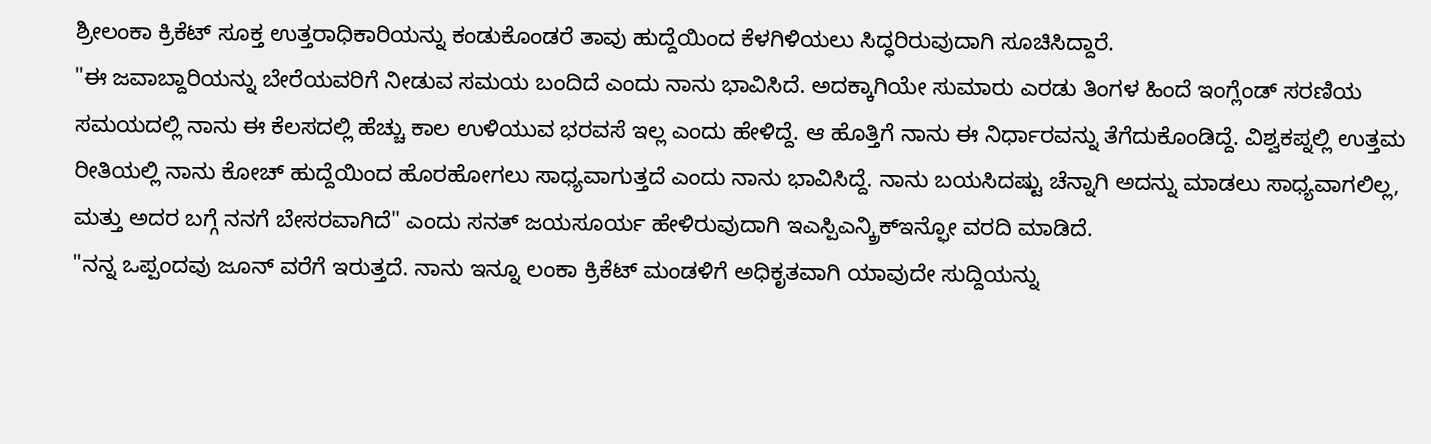ಶ್ರೀಲಂಕಾ ಕ್ರಿಕೆಟ್ ಸೂಕ್ತ ಉತ್ತರಾಧಿಕಾರಿಯನ್ನು ಕಂಡುಕೊಂಡರೆ ತಾವು ಹುದ್ದೆಯಿಂದ ಕೆಳಗಿಳಿಯಲು ಸಿದ್ಧರಿರುವುದಾಗಿ ಸೂಚಿಸಿದ್ದಾರೆ.
"ಈ ಜವಾಬ್ದಾರಿಯನ್ನು ಬೇರೆಯವರಿಗೆ ನೀಡುವ ಸಮಯ ಬಂದಿದೆ ಎಂದು ನಾನು ಭಾವಿಸಿದೆ. ಅದಕ್ಕಾಗಿಯೇ ಸುಮಾರು ಎರಡು ತಿಂಗಳ ಹಿಂದೆ ಇಂಗ್ಲೆಂಡ್ ಸರಣಿಯ ಸಮಯದಲ್ಲಿ ನಾನು ಈ ಕೆಲಸದಲ್ಲಿ ಹೆಚ್ಚು ಕಾಲ ಉಳಿಯುವ ಭರವಸೆ ಇಲ್ಲ ಎಂದು ಹೇಳಿದ್ದೆ. ಆ ಹೊತ್ತಿಗೆ ನಾನು ಈ ನಿರ್ಧಾರವನ್ನು ತೆಗೆದುಕೊಂಡಿದ್ದೆ. ವಿಶ್ವಕಪ್ನಲ್ಲಿ ಉತ್ತಮ ರೀತಿಯಲ್ಲಿ ನಾನು ಕೋಚ್ ಹುದ್ದೆಯಿಂದ ಹೊರಹೋಗಲು ಸಾಧ್ಯವಾಗುತ್ತದೆ ಎಂದು ನಾನು ಭಾವಿಸಿದ್ದೆ. ನಾನು ಬಯಸಿದಷ್ಟು ಚೆನ್ನಾಗಿ ಅದನ್ನು ಮಾಡಲು ಸಾಧ್ಯವಾಗಲಿಲ್ಲ, ಮತ್ತು ಅದರ ಬಗ್ಗೆ ನನಗೆ ಬೇಸರವಾಗಿದೆ" ಎಂದು ಸನತ್ ಜಯಸೂರ್ಯ ಹೇಳಿರುವುದಾಗಿ ಇಎಸ್ಪಿಎನ್ಕ್ರಿಕ್ಇನ್ಫೋ ವರದಿ ಮಾಡಿದೆ.
"ನನ್ನ ಒಪ್ಪಂದವು ಜೂನ್ ವರೆಗೆ ಇರುತ್ತದೆ. ನಾನು ಇನ್ನೂ ಲಂಕಾ ಕ್ರಿಕೆಟ್ ಮಂಡಳಿಗೆ ಅಧಿಕೃತವಾಗಿ ಯಾವುದೇ ಸುದ್ದಿಯನ್ನು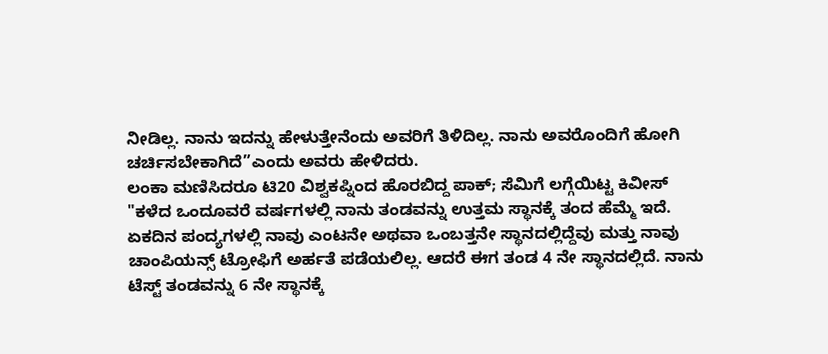ನೀಡಿಲ್ಲ. ನಾನು ಇದನ್ನು ಹೇಳುತ್ತೇನೆಂದು ಅವರಿಗೆ ತಿಳಿದಿಲ್ಲ. ನಾನು ಅವರೊಂದಿಗೆ ಹೋಗಿ ಚರ್ಚಿಸಬೇಕಾಗಿದೆ”ಎಂದು ಅವರು ಹೇಳಿದರು.
ಲಂಕಾ ಮಣಿಸಿದರೂ ಟಿ20 ವಿಶ್ವಕಪ್ನಿಂದ ಹೊರಬಿದ್ದ ಪಾಕ್; ಸೆಮಿಗೆ ಲಗ್ಗೆಯಿಟ್ಟ ಕಿವೀಸ್
"ಕಳೆದ ಒಂದೂವರೆ ವರ್ಷಗಳಲ್ಲಿ ನಾನು ತಂಡವನ್ನು ಉತ್ತಮ ಸ್ಥಾನಕ್ಕೆ ತಂದ ಹೆಮ್ಮೆ ಇದೆ. ಏಕದಿನ ಪಂದ್ಯಗಳಲ್ಲಿ ನಾವು ಎಂಟನೇ ಅಥವಾ ಒಂಬತ್ತನೇ ಸ್ಥಾನದಲ್ಲಿದ್ದೆವು ಮತ್ತು ನಾವು ಚಾಂಪಿಯನ್ಸ್ ಟ್ರೋಫಿಗೆ ಅರ್ಹತೆ ಪಡೆಯಲಿಲ್ಲ. ಆದರೆ ಈಗ ತಂಡ 4 ನೇ ಸ್ಥಾನದಲ್ಲಿದೆ. ನಾನು ಟೆಸ್ಟ್ ತಂಡವನ್ನು 6 ನೇ ಸ್ಥಾನಕ್ಕೆ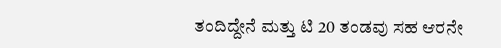ತಂದಿದ್ದೇನೆ ಮತ್ತು ಟಿ 20 ತಂಡವು ಸಹ ಆರನೇ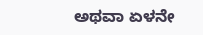ಅಥವಾ ಏಳನೇ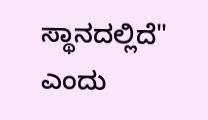ಸ್ಥಾನದಲ್ಲಿದೆ" ಎಂದು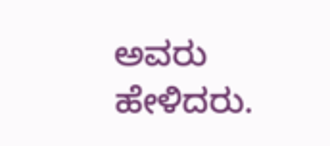ಅವರು ಹೇಳಿದರು.